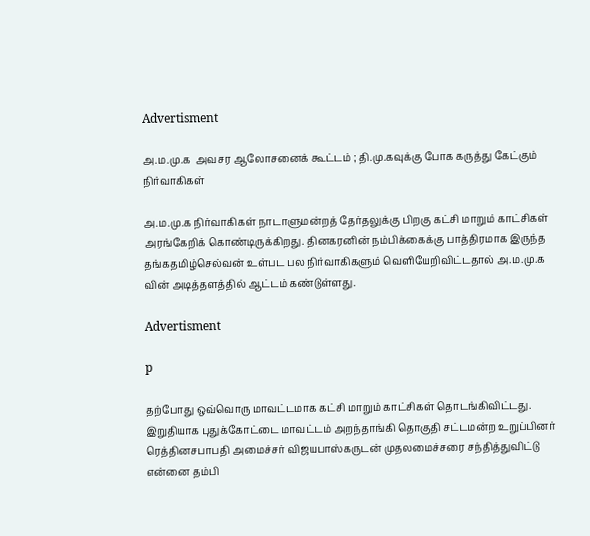Advertisment

அ.ம.மு.க  அவசர ஆலோசனைக் கூட்டம் ; தி.மு.கவுக்கு போக கருத்து கேட்கும் நிர்வாகிகள்

அ.ம.மு.க நிர்வாகிகள் நாடாளுமன்றத் தேர்தலுக்கு பிறகு கட்சி மாறும் காட்சிகள் அரங்கேறிக் கொண்டிருக்கிறது. தினகரனின் நம்பிக்கைக்கு பாத்திரமாக இருந்த தங்கதமிழ்செல்வன் உள்பட பல நிர்வாகிகளும் வெளியேறிவிட்டதால் அ.ம.மு.க வின் அடித்தளத்தில் ஆட்டம் கண்டுள்ளது.

Advertisment

p

தற்போது ஒவ்வொரு மாவட்டமாக கட்சி மாறும் காட்சிகள் தொடங்கிவிட்டது. இறுதியாக புதுக்கோட்டை மாவட்டம் அறந்தாங்கி தொகுதி சட்டமன்ற உறுப்பினர் ரெத்தினசபாபதி அமைச்சர் விஜயபாஸ்கருடன் முதலமைச்சரை சந்தித்துவிட்டு என்னை தம்பி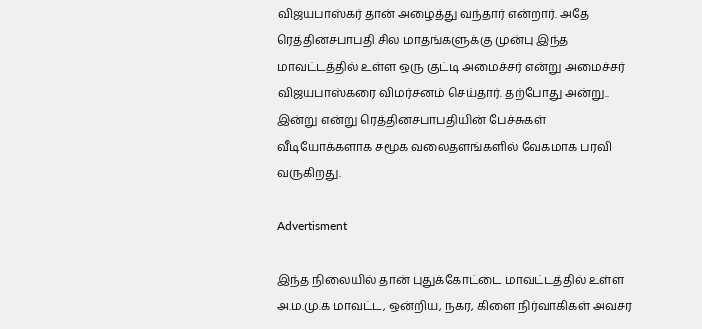விஜயபாஸ்கர் தான் அழைத்து வந்தார் என்றார். அதே ரெத்தினசபாபதி சில மாதங்களுக்கு முன்பு இந்த மாவட்டத்தில் உள்ள ஒரு குட்டி அமைச்சர் என்று அமைச்சர் விஜயபாஸ்கரை விமர்சனம் செய்தார். தற்போது அன்று.. இன்று என்று ரெத்தினசபாபதியின் பேச்சுகள் வீடியோக்களாக சமூக வலைதளங்களில் வேகமாக பரவி வருகிறது.

Advertisment

இந்த நிலையில் தான் புதுக்கோட்டை மாவட்டத்தில் உள்ள அ.ம.மு.க மாவட்ட, ஒன்றிய, நகர, கிளை நிர்வாகிகள் அவசர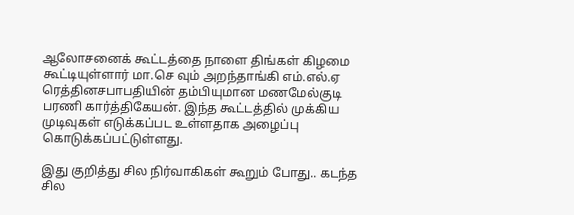ஆலோசனைக் கூட்டத்தை நாளை திங்கள் கிழமை கூட்டியுள்ளார் மா.செ வும் அறந்தாங்கி எம்.எல்.ஏ ரெத்தினசபாபதியின் தம்பியுமான மணமேல்குடி பரணி கார்த்திகேயன். இந்த கூட்டத்தில் முக்கிய முடிவுகள் எடுக்கப்பட உள்ளதாக அழைப்பு கொடுக்கப்பட்டுள்ளது.

இது குறித்து சில நிர்வாகிகள் கூறும் போது.. கடந்த சில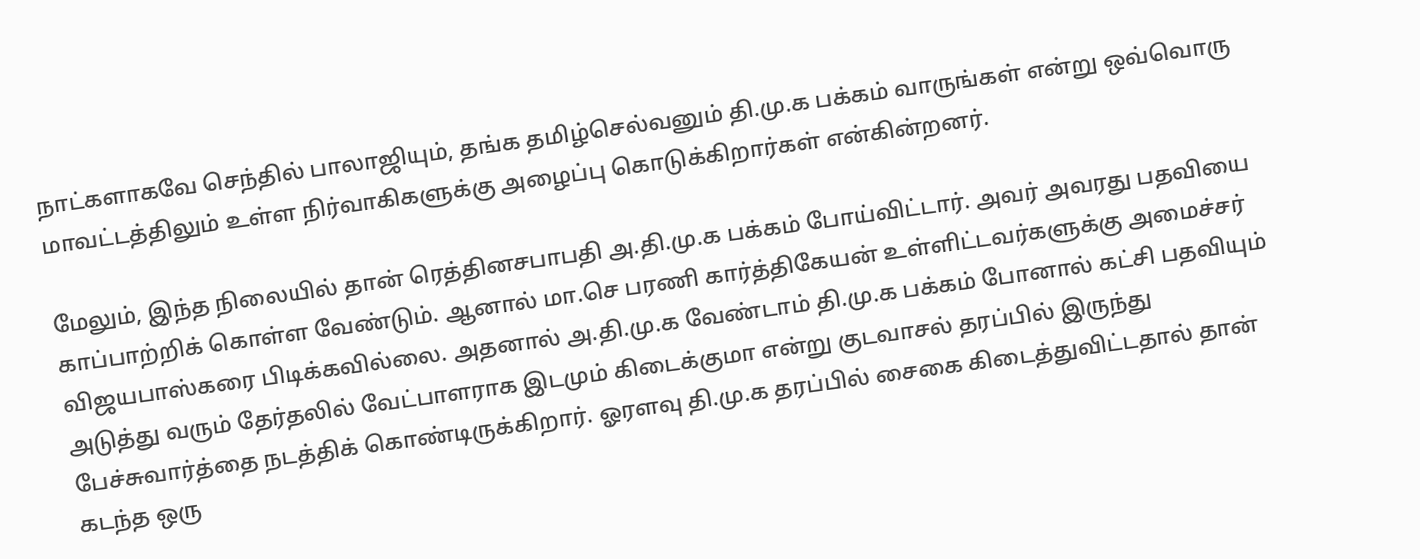நாட்களாகவே செந்தில் பாலாஜியும், தங்க தமிழ்செல்வனும் தி.மு.க பக்கம் வாருங்கள் என்று ஒவ்வொரு மாவட்டத்திலும் உள்ள நிர்வாகிகளுக்கு அழைப்பு கொடுக்கிறார்கள் என்கின்றனர்.

மேலும், இந்த நிலையில் தான் ரெத்தினசபாபதி அ.தி.மு.க பக்கம் போய்விட்டார். அவர் அவரது பதவியை காப்பாற்றிக் கொள்ள வேண்டும். ஆனால் மா.செ பரணி கார்த்திகேயன் உள்ளிட்டவர்களுக்கு அமைச்சர் விஜயபாஸ்கரை பிடிக்கவில்லை. அதனால் அ.தி.மு.க வேண்டாம் தி.மு.க பக்கம் போனால் கட்சி பதவியும் அடுத்து வரும் தேர்தலில் வேட்பாளராக இடமும் கிடைக்குமா என்று குடவாசல் தரப்பில் இருந்து பேச்சுவார்த்தை நடத்திக் கொண்டிருக்கிறார். ஓரளவு தி.மு.க தரப்பில் சைகை கிடைத்துவிட்டதால் தான் கடந்த ஒரு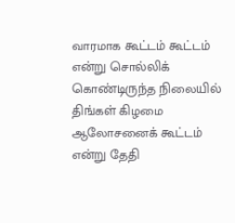வாரமாக கூட்டம் கூட்டம் என்று சொல்லிக் கொண்டிருந்த நிலையில் திங்கள் கிழமை ஆலோசனைக் கூட்டம் என்று தேதி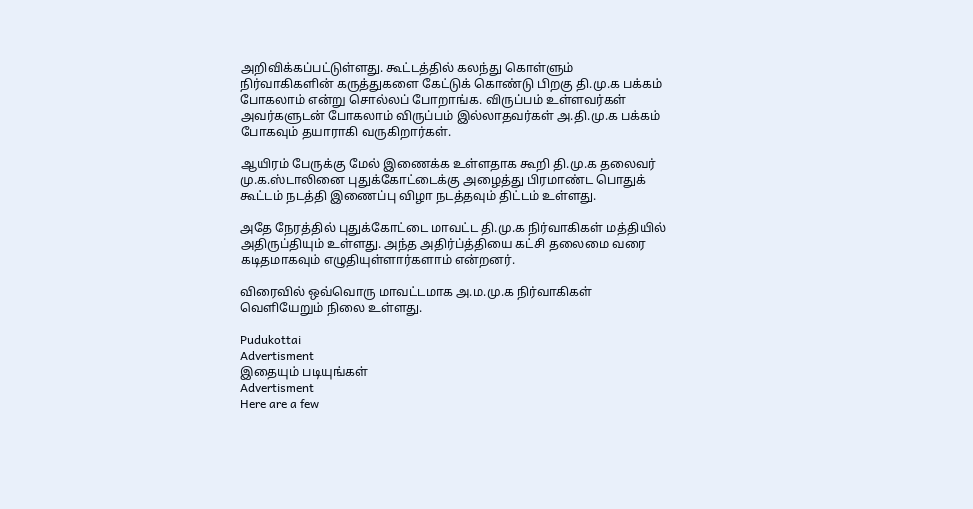அறிவிக்கப்பட்டுள்ளது. கூட்டத்தில் கலந்து கொள்ளும் நிர்வாகிகளின் கருத்துகளை கேட்டுக் கொண்டு பிறகு தி.மு.க பக்கம் போகலாம் என்று சொல்லப் போறாங்க. விருப்பம் உள்ளவர்கள் அவர்களுடன் போகலாம் விருப்பம் இல்லாதவர்கள் அ.தி.மு.க பக்கம் போகவும் தயாராகி வருகிறார்கள்.

ஆயிரம் பேருக்கு மேல் இணைக்க உள்ளதாக கூறி தி.மு.க தலைவர் மு.க.ஸ்டாலினை புதுக்கோட்டைக்கு அழைத்து பிரமாண்ட பொதுக் கூட்டம் நடத்தி இணைப்பு விழா நடத்தவும் திட்டம் உள்ளது.

அதே நேரத்தில் புதுக்கோட்டை மாவட்ட தி.மு.க நிர்வாகிகள் மத்தியில் அதிருப்தியும் உள்ளது. அந்த அதிர்ப்த்தியை கட்சி தலைமை வரை கடிதமாகவும் எழுதியுள்ளார்களாம் என்றனர்.

விரைவில் ஒவ்வொரு மாவட்டமாக அ.ம.மு.க நிர்வாகிகள் வெளியேறும் நிலை உள்ளது.

Pudukottai
Advertisment
இதையும் படியுங்கள்
Advertisment
Here are a few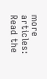more articles:
Read the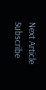Next Article
Subscribe